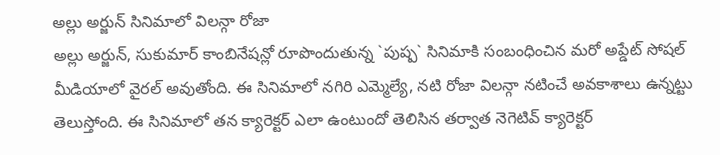అల్లు అర్జున్ సినిమాలో విలన్గా రోజా
అల్లు అర్జున్, సుకుమార్ కాంబినేషన్లో రూపొందుతున్న `పుష్ప` సినిమాకి సంబంధించిన మరో అప్డేట్ సోషల్ మీడియాలో వైరల్ అవుతోంది. ఈ సినిమాలో నగిరి ఎమ్మెల్యే, నటి రోజా విలన్గా నటించే అవకాశాలు ఉన్నట్టు తెలుస్తోంది. ఈ సినిమాలో తన క్యారెక్టర్ ఎలా ఉంటుందో తెలిసిన తర్వాత నెగెటివ్ క్యారెక్టర్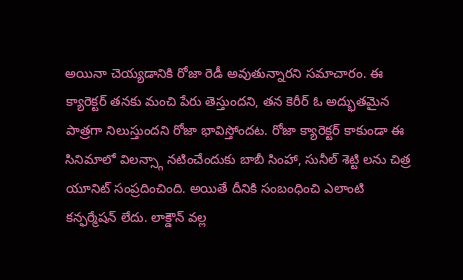అయినా చెయ్యడానికి రోజా రెడీ అవుతున్నారని సమాచారం. ఈ క్యారెక్టర్ తనకు మంచి పేరు తెస్తుందని, తన కెరీర్ ఓ అద్భుతమైన పాత్రగా నిలుస్తుందని రోజా భావిస్తోందట. రోజా క్యారెక్టర్ కాకుండా ఈ సినిమాలో విలన్స్గా నటించేందుకు బాబీ సింహా, సునీల్ శెట్టి లను చిత్ర యూనిట్ సంప్రదించింది. అయితే దీనికి సంబంధించి ఎలాంటి కన్ఫర్మేషన్ లేదు. లాక్డౌన్ వల్ల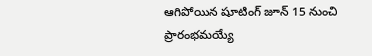ఆగిపోయిన షూటింగ్ జూన్ 15 నుంచి ప్రారంభమయ్యే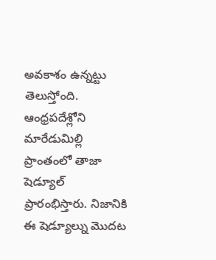అవకాశం ఉన్నట్టు తెలుస్తోంది. ఆంధ్రపదేశ్లోని మారేడుమిల్లి ప్రాంతంలో తాజా షెడ్యూల్ ప్రారంభిస్తారు. నిజానికి ఈ షెడ్యూల్ను మొదట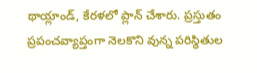థాయ్లాండ్, కేరళలో ప్లాన్ చేశారు. ప్రస్తుతం ప్రపంచవ్యాప్తంగా నెలకొని వున్న పరిస్థితుల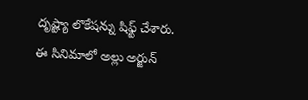దృష్ట్యా లొకేషన్ను షిఫ్ట్ చేశారు.
ఈ సినిమాలో అల్లు అర్జున్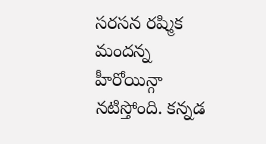సరసన రష్మిక మందన్న హీరోయిన్గా నటిస్తోంది. కన్నడ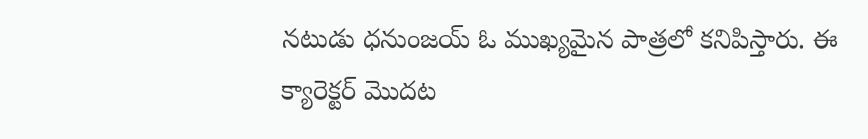నటుడు ధనుంజయ్ ఓ ముఖ్యమైన పాత్రలో కనిపిస్తారు. ఈ క్యారెక్టర్ మొదట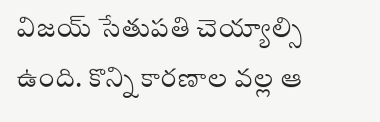విజయ్ సేతుపతి చెయ్యాల్సి ఉంది. కొన్ని కారణాల వల్ల ఆ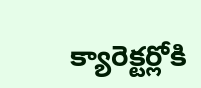క్యారెక్టర్లోకి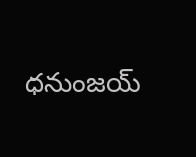ధనుంజయ్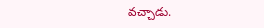వచ్చాడు.